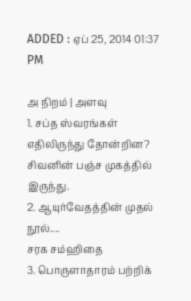ADDED : ஏப் 25, 2014 01:37 PM

அ நிறம் | அளவு
1. சப்த ஸ்வரங்கள் எதிலிருந்து தோன்றின?
சிவனின் பஞ்ச முகத்தில் இருந்து.
2. ஆயுர்வேதத்தின் முதல் நூல்....
சரக சம்ஹிதை
3. பொருளாதாரம் பற்றிக்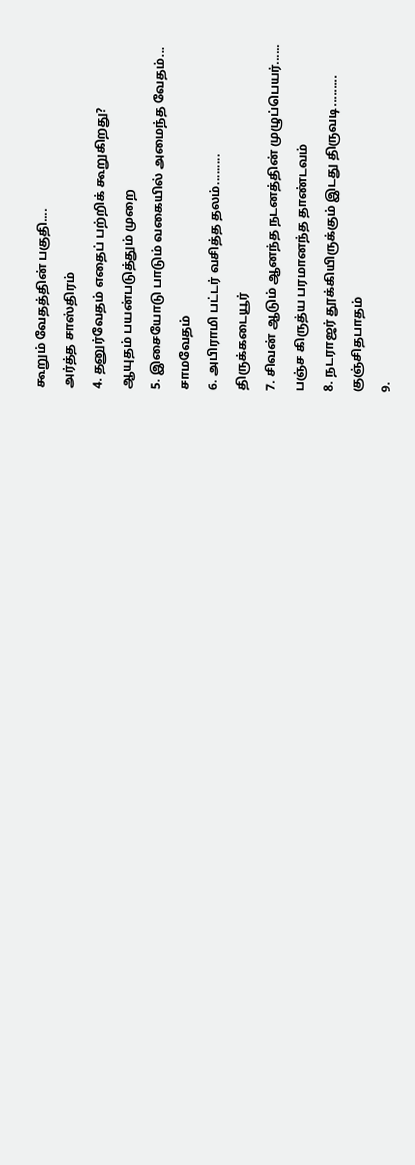கூறும் வேதத்தின் பகுதி....
அர்த்த சாஸ்திரம்
4. தனுர்வேதம் எதைப் பற்றிக் கூறுகிறது?
ஆயுதம் பயன்படுத்தும் முறை
5. இசையோடு பாடும் வகையில் அமைந்த வேதம்...
சாமவேதம்
6. அபிராமி பட்டர் வசித்த தலம்.........
திருக்கடையூர்
7. சிவன் ஆடும் ஆனந்த நடனத்தின் முழுப்பெயர்......
பஞ்ச கிருத்ய பரமானந்த தாண்டவம்
8. நடராஜர் தூக்கியிருக்கும் இடது திருவடி.........
குஞ்சிதபாதம்
9.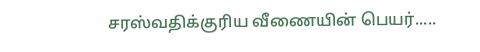சரஸ்வதிக்குரிய வீணையின் பெயர்.....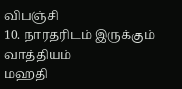விபஞ்சி
10. நாரதரிடம் இருக்கும் வாத்தியம்
மஹதி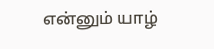என்னும் யாழ்